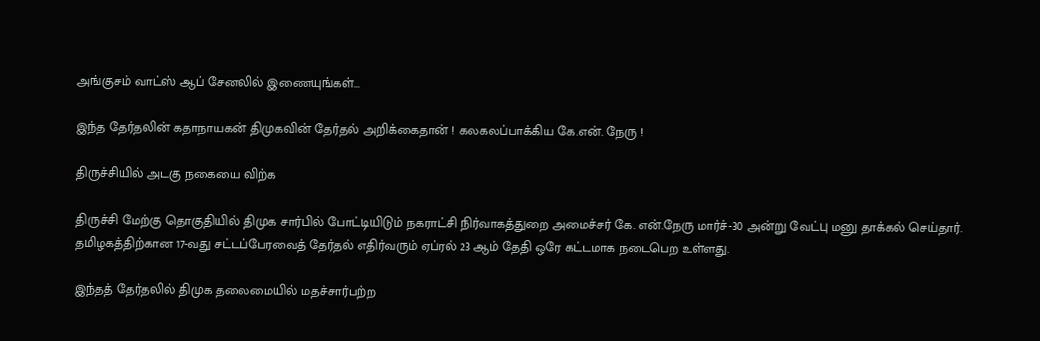அங்குசம் வாட்ஸ் ஆப் சேனலில் இணையுங்கள்...

இந்த தேர்தலின் கதாநாயகன் திமுகவின் தேர்தல் அறிக்கைதான் ! கலகலப்பாக்கிய கே.என். நேரு !

திருச்சியில் அடகு நகையை விற்க

திருச்சி மேற்கு தொகுதியில் திமுக சார்பில் போட்டியிடும் நகராட்சி நிர்வாகத்துறை அமைச்சர் கே. என்.நேரு மார்ச்-30 அன்று வேட்பு மனு தாக்கல் செய்தார். தமிழகத்திற்கான 17-வது சட்டப்பேரவைத் தேர்தல் எதிர்வரும் ஏப்ரல் 23 ஆம் தேதி ஒரே கட்டமாக நடைபெற உள்ளது.

இந்தத் தேர்தலில் திமுக தலைமையில் மதச்சார்பற்ற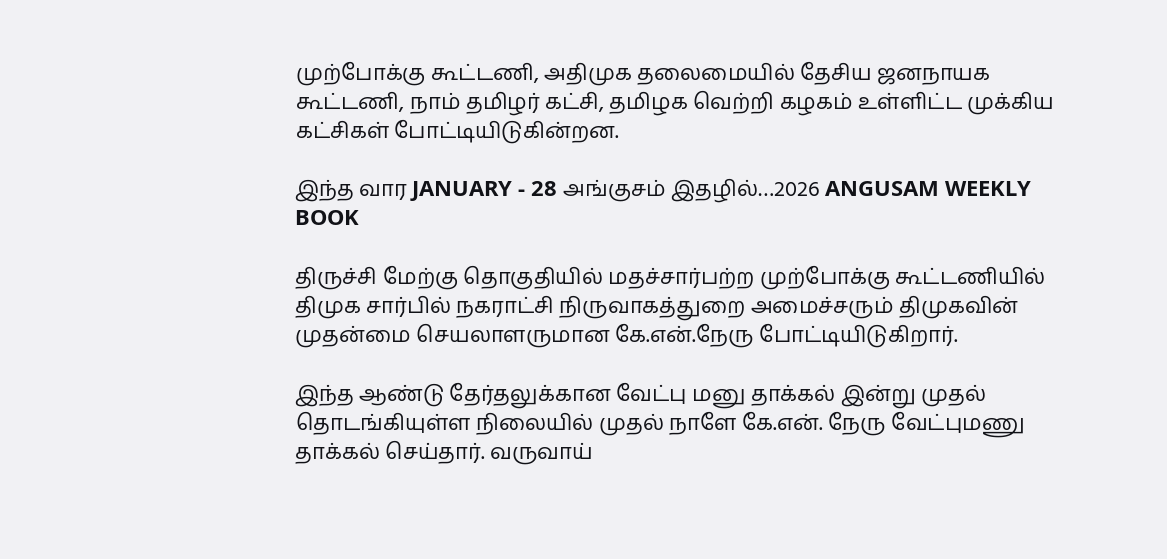முற்போக்கு கூட்டணி, அதிமுக தலைமையில் தேசிய ஜனநாயக கூட்டணி, நாம் தமிழர் கட்சி, தமிழக வெற்றி கழகம் உள்ளிட்ட முக்கிய கட்சிகள் போட்டியிடுகின்றன.

இந்த வார JANUARY - 28 அங்குசம் இதழில்…2026 ANGUSAM WEEKLY BOOK

திருச்சி மேற்கு தொகுதியில் மதச்சார்பற்ற முற்போக்கு கூட்டணியில் திமுக சார்பில் நகராட்சி நிருவாகத்துறை அமைச்சரும் திமுகவின் முதன்மை செயலாளருமான கே.என்.நேரு போட்டியிடுகிறார்.

இந்த ஆண்டு தேர்தலுக்கான வேட்பு மனு தாக்கல் இன்று முதல் தொடங்கியுள்ள நிலையில் முதல் நாளே கே.என். நேரு வேட்புமணு தாக்கல் செய்தார். வருவாய்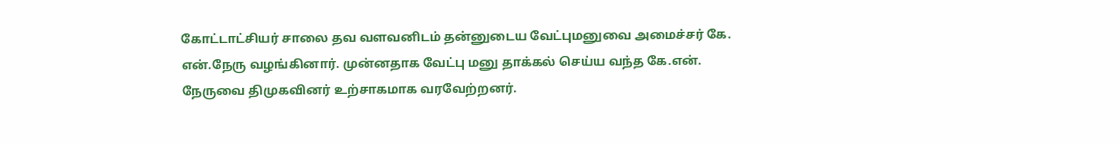கோட்டாட்சியர் சாலை தவ வளவனிடம் தன்னுடைய வேட்புமனுவை அமைச்சர் கே. என்.நேரு வழங்கினார். முன்னதாக வேட்பு மனு தாக்கல் செய்ய வந்த கே.என். நேருவை திமுகவினர் உற்சாகமாக வரவேற்றனர்.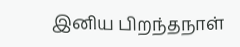இனிய பிறந்தநாள்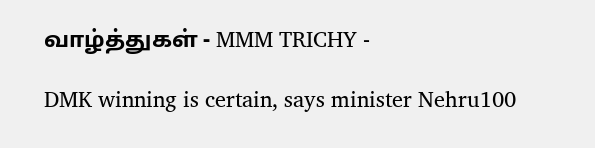வாழ்த்துகள் - MMM TRICHY -

DMK winning is certain, says minister Nehru100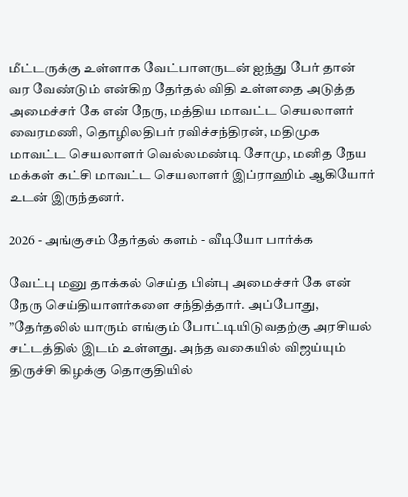மீட்டருக்கு உள்ளாக வேட்பாளருடன் ஐந்து பேர் தான் வர வேண்டும் என்கிற தேர்தல் விதி உள்ளதை அடுத்த அமைச்சர் கே என் நேரு, மத்திய மாவட்ட செயலாளர் வைரமணி, தொழிலதிபர் ரவிச்சந்திரன், மதிமுக மாவட்ட செயலாளர் வெல்லமண்டி சோமு, மனித நேய மக்கள் கட்சி மாவட்ட செயலாளர் இப்ராஹிம் ஆகியோர் உடன் இருந்தனர்.

2026 - அங்குசம் தேர்தல் களம் - வீடியோ பார்க்க

வேட்பு மனு தாக்கல் செய்த பின்பு அமைச்சர் கே என் நேரு செய்தியாளர்களை சந்தித்தார். அப்போது, ”தேர்தலில் யாரும் எங்கும் போட்டியிடுவதற்கு அரசியல் சட்டத்தில் இடம் உள்ளது. அந்த வகையில் விஜய்யும் திருச்சி கிழக்கு தொகுதியில்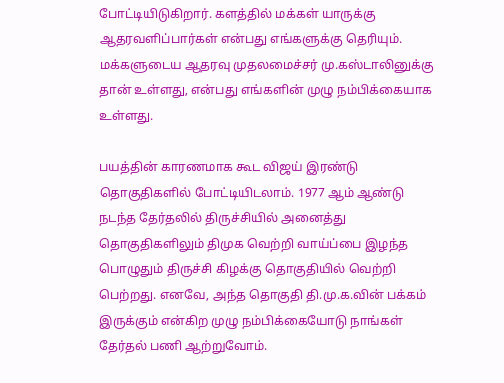போட்டியிடுகிறார். களத்தில் மக்கள் யாருக்கு ஆதரவளிப்பார்கள் என்பது எங்களுக்கு தெரியும். மக்களுடைய ஆதரவு முதலமைச்சர் மு.கஸ்டாலினுக்கு தான் உள்ளது, என்பது எங்களின் முழு நம்பிக்கையாக உள்ளது.

பயத்தின் காரணமாக கூட விஜய் இரண்டு தொகுதிகளில் போட்டியிடலாம். 1977 ஆம் ஆண்டு நடந்த தேர்தலில் திருச்சியில் அனைத்து தொகுதிகளிலும் திமுக வெற்றி வாய்ப்பை இழந்த பொழுதும் திருச்சி கிழக்கு தொகுதியில் வெற்றி பெற்றது. எனவே, அந்த தொகுதி தி.மு.க.வின் பக்கம் இருக்கும் என்கிற முழு நம்பிக்கையோடு நாங்கள் தேர்தல் பணி ஆற்றுவோம்.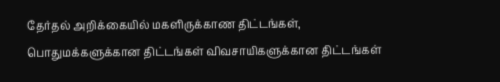தேர்தல் அறிக்கையில் மகளிருக்காண திட்டங்கள், பொதுமக்களுக்கான திட்டங்கள் விவசாயிகளுக்கான திட்டங்கள்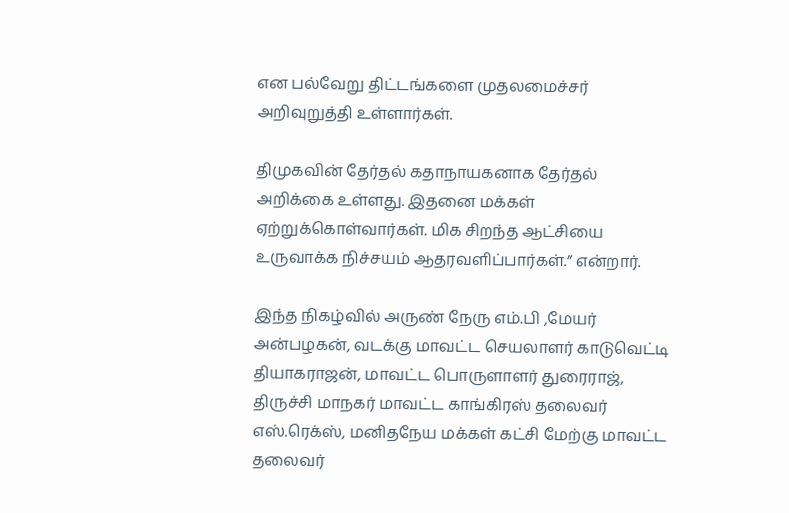என பல்வேறு திட்டங்களை முதலமைச்சர் அறிவுறுத்தி உள்ளார்கள்.

திமுகவின் தேர்தல் கதாநாயகனாக தேர்தல் அறிக்கை உள்ளது. இதனை மக்கள் ஏற்றுக்கொள்வார்கள். மிக சிறந்த ஆட்சியை உருவாக்க நிச்சயம் ஆதரவளிப்பார்கள்.” என்றார்.

இந்த நிகழ்வில் அருண் நேரு எம்.பி ,மேயர் அன்பழகன், வடக்கு மாவட்ட செயலாளர் காடுவெட்டி தியாகராஜன், மாவட்ட பொருளாளர் துரைராஜ், திருச்சி மாநகர் மாவட்ட காங்கிரஸ் தலைவர் எஸ்.ரெக்ஸ், மனிதநேய மக்கள் கட்சி மேற்கு மாவட்ட தலைவர்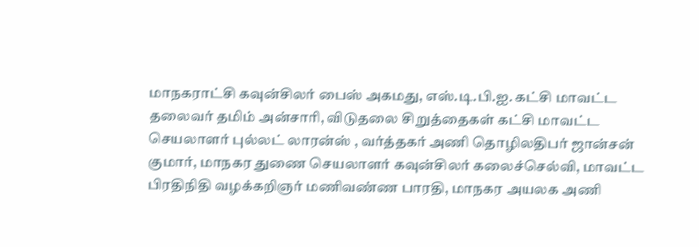மாநகராட்சி கவுன்சிலர் பைஸ் அகமது, எஸ்.டி.பி.ஐ. கட்சி மாவட்ட தலைவர் தமிம் அன்சாரி, விடுதலை சிறுத்தைகள் கட்சி மாவட்ட செயலாளர் புல்லட் லாரன்ஸ் , வர்த்தகர் அணி தொழிலதிபர் ஜான்சன் குமார், மாநகர துணை செயலாளர் கவுன்சிலர் கலைச்செல்வி, மாவட்ட பிரதிநிதி வழக்கறிஞர் மணிவண்ண பாரதி, மாநகர அயலக அணி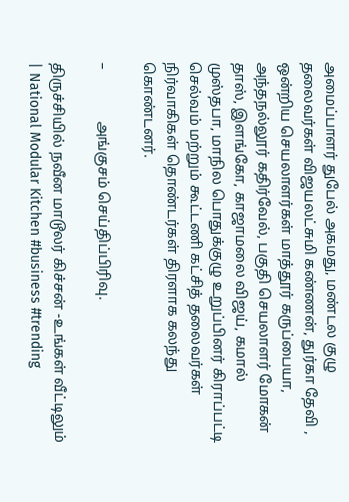அமைப்பாளர் துபேல் அகமது, மண்டல குழு தலைவர்கள் விஜயலட்சுமி கண்ணன், துர்கா தேவி , ஒன்றிய செயலாளர்கள் மாத்தூர் கருப்பையா, அந்தநல்லூர் கதிர்வேல், பகுதி செயலாளர் மோகன் தாஸ், இளங்கோ, காஜாமலை விஜய், கமால் முஸ்தபா, மாநில பொதுக்குழு உறுப்பினர் கிராப்பட்டி செல்வம் மற்றும் கூட்டணி கட்சித் தலைவர்கள் நிர்வாகிகள் தொண்டர்கள் திரளாக கலந்து கொண்டனர்.

–              அங்குசம் செய்திப்பிரிவு.

திருச்சியில் நவீன மாடூலர் கிச்சன் -உங்கள் வீட்டிலும் | National Modular Kitchen #business #trending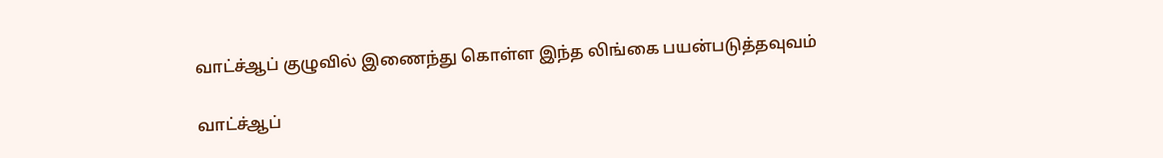வாட்ச்ஆப் குழுவில் இணைந்து கொள்ள இந்த லிங்கை பயன்படுத்தவுவம்

வாட்ச்ஆப்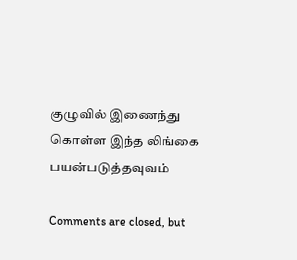குழுவில் இணைந்து கொள்ள இந்த லிங்கை பயன்படுத்தவுவம்

Comments are closed, but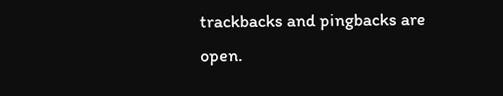trackbacks and pingbacks are open.